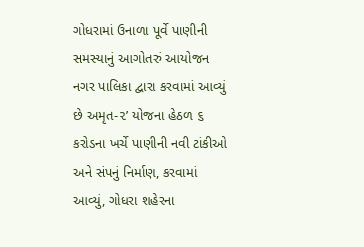ગોધરામાં ઉનાળા પૂર્વે પાણીની સમસ્યાનું આગોતરું આયોજન નગર પાલિકા દ્વારા કરવામાં આવ્યું છે અમૃત-૨’ યોજના હેઠળ ૬ કરોડના ખર્ચે પાણીની નવી ટાંકીઓ અને સંપનું નિર્માણ, કરવામાં આવ્યું, ગોધરા શહેરના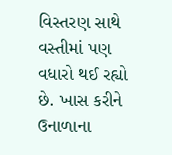વિસ્તરણ સાથે વસ્તીમાં પણ વધારો થઈ રહ્યો છે. ખાસ કરીને ઉનાળાના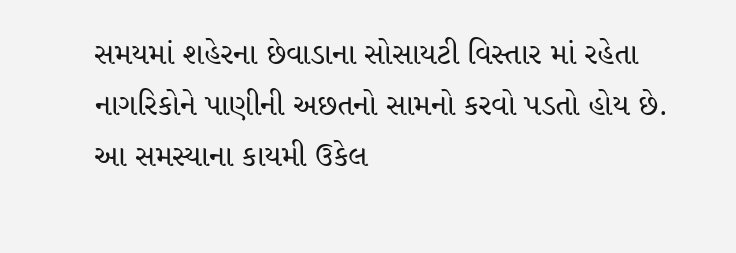સમયમાં શહેરના છેવાડાના સોસાયટી વિસ્તાર માં રહેતા નાગરિકોને પાણીની અછતનો સામનો કરવો પડતો હોય છે. આ સમસ્યાના કાયમી ઉકેલ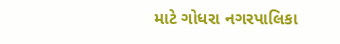માટે ગોધરા નગરપાલિકા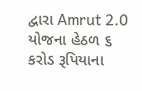દ્વારા Amrut 2.0 યોજના હેઠળ ૬ કરોડ રૂપિયાના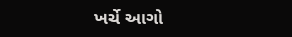ખર્ચે આગો